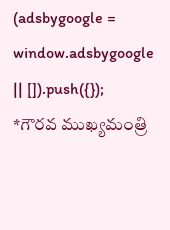(adsbygoogle = window.adsbygoogle || []).push({});
*గౌరవ ముఖ్యమంత్రి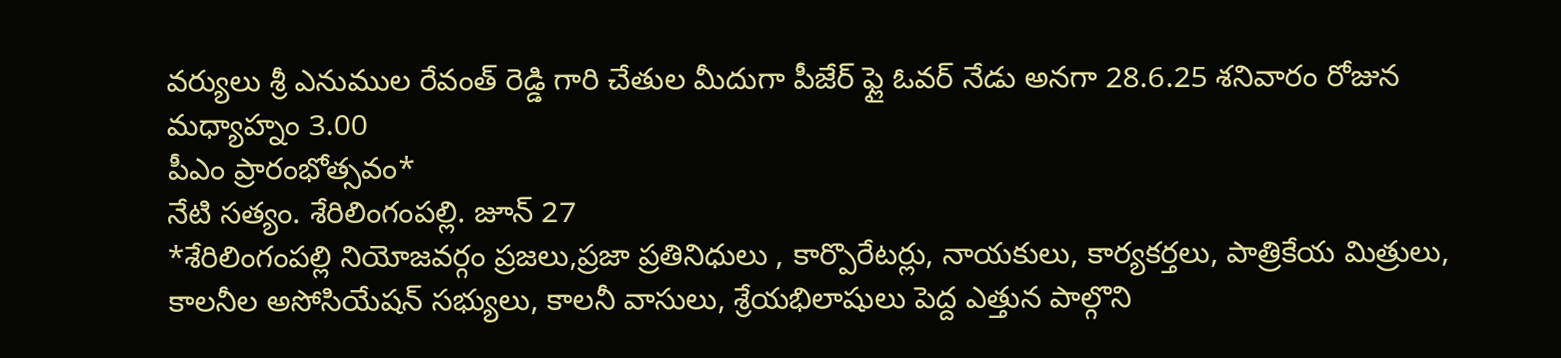వర్యులు శ్రీ ఎనుముల రేవంత్ రెడ్డి గారి చేతుల మీదుగా పీజేర్ ఫ్లై ఓవర్ నేడు అనగా 28.6.25 శనివారం రోజున మధ్యాహ్నం 3.00
పీఎం ప్రారంభోత్సవం*
నేటి సత్యం. శేరిలింగంపల్లి. జూన్ 27
*శేరిలింగంపల్లి నియోజవర్గం ప్రజలు,ప్రజా ప్రతినిధులు , కార్పొరేటర్లు, నాయకులు, కార్యకర్తలు, పాత్రికేయ మిత్రులు, కాలనీల అసోసియేషన్ సభ్యులు, కాలనీ వాసులు, శ్రేయభిలాషులు పెద్ద ఎత్తున పాల్గొని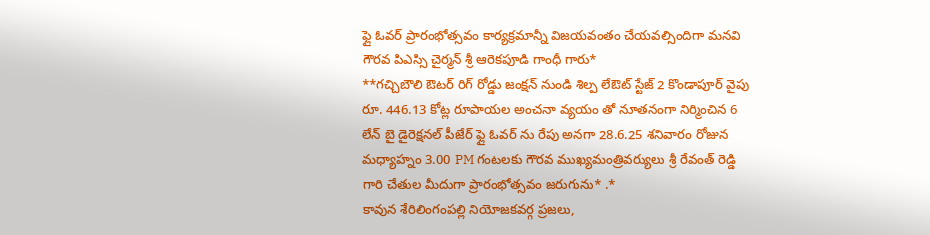ఫ్లై ఓవర్ ప్రారంభోత్సవం కార్యక్రమాన్నీ విజయవంతం చేయవల్సిందిగా మనవి గౌరవ పిఎస్సి చైర్మన్ శ్రీ ఆరెకపూడి గాంధీ గారు*
**గచ్చిబౌలి ఔటర్ రిగ్ రోడ్డు జంక్షన్ నుండి శిల్ప లేఔట్ స్టేజ్ 2 కొండాపూర్ వైపు రూ. 446.13 కోట్ల రూపాయల అంచనా వ్యయం తో నూతనంగా నిర్మించిన 6 లేన్ బై డైరెక్షనల్ పీజేర్ ఫ్లై ఓవర్ ను రేపు అనగా 28.6.25 శనివారం రోజున మధ్యాహ్నం 3.00 PM గంటలకు గౌరవ ముఖ్యమంత్రివర్యులు శ్రీ రేవంత్ రెడ్డి గారి చేతుల మీదుగా ప్రారంభోత్సవం జరుగును* .*
కావున శేరిలింగంపల్లి నియోజకవర్గ ప్రజలు,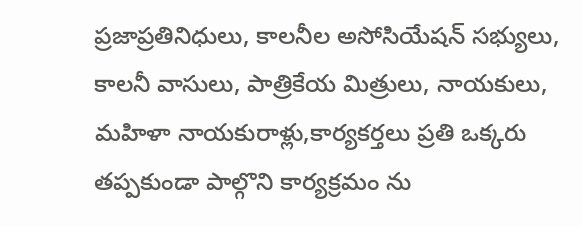ప్రజాప్రతినిధులు, కాలనీల అసోసియేషన్ సభ్యులు, కాలనీ వాసులు, పాత్రికేయ మిత్రులు, నాయకులు, మహిళా నాయకురాళ్లు,కార్యకర్తలు ప్రతి ఒక్కరు తప్పకుండా పాల్గొని కార్యక్రమం ను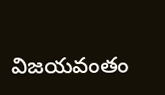విజయవంతం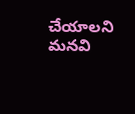చేయాలని మనవి